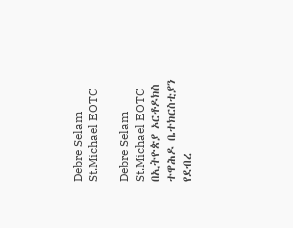Debre Selam St.Michael EOTC

Debre Selam St.Michael EOTC በኢትዮጵያ ኦርቶዶክስ ተዋሕዶ ቤተክርስቲያን የደብረ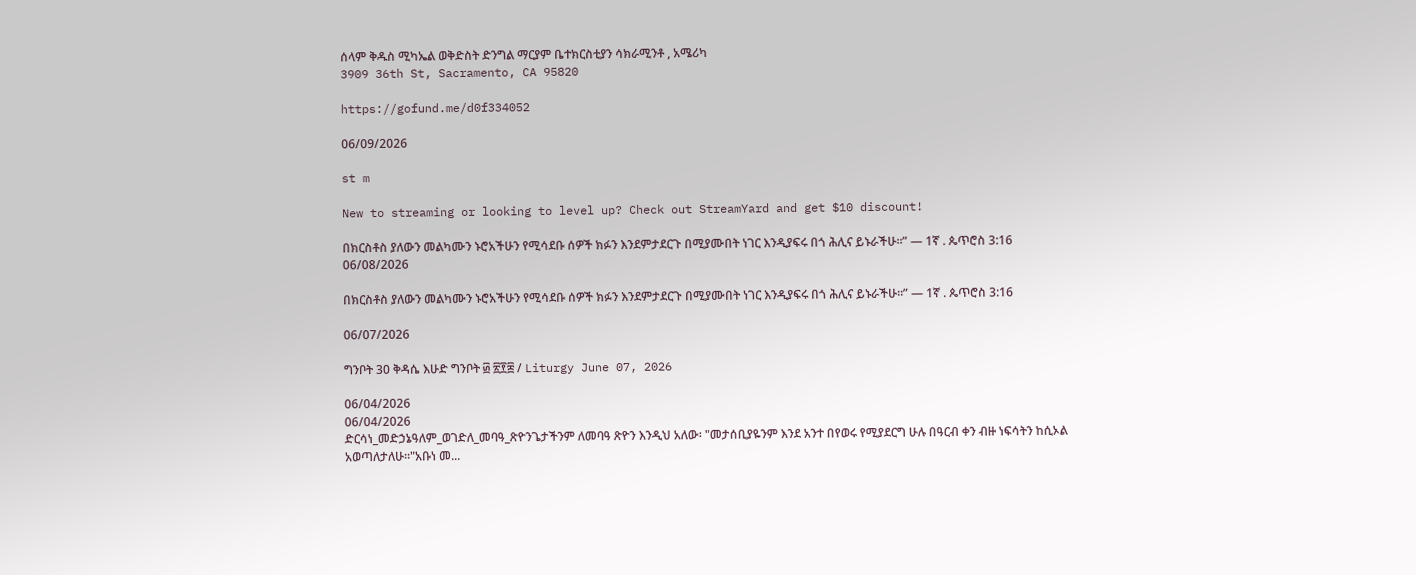ሰላም ቅዱስ ሚካኤል ወቅድስት ድንግል ማርያም ቤተክርስቲያን ሳክራሚንቶ , አሜሪካ
3909 36th St, Sacramento, CA 95820

https://gofund.me/d0f334052

06/09/2026

st m

New to streaming or looking to level up? Check out StreamYard and get $10 discount!

በክርስቶስ ያለውን መልካሙን ኑሮአችሁን የሚሳደቡ ሰዎች ክፉን እንደምታደርጉ በሚያሙበት ነገር እንዲያፍሩ በጎ ሕሊና ይኑራችሁ።” — 1ኛ . ጴጥሮስ 3:16
06/08/2026

በክርስቶስ ያለውን መልካሙን ኑሮአችሁን የሚሳደቡ ሰዎች ክፉን እንደምታደርጉ በሚያሙበት ነገር እንዲያፍሩ በጎ ሕሊና ይኑራችሁ።” — 1ኛ . ጴጥሮስ 3:16

06/07/2026

ግንቦት 30 ቅዳሴ እሁድ ግንቦት ፴ ፳፻፰ / Liturgy June 07, 2026

06/04/2026
06/04/2026
ድርሳነ_መድኃኔዓለም_ወገድለ_መባዓ_ጽዮንጌታችንም ለመባዓ ጽዮን እንዲህ አለው፡ "መታሰቢያዬንም እንደ አንተ በየወሩ የሚያደርግ ሁሉ በዓርብ ቀን ብዙ ነፍሳትን ከሲኦል አወጣለታለሁ፡፡"አቡነ መ...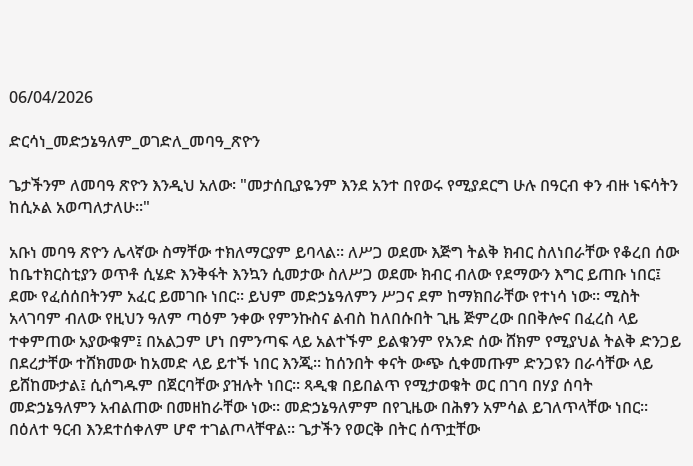06/04/2026

ድርሳነ_መድኃኔዓለም_ወገድለ_መባዓ_ጽዮን

ጌታችንም ለመባዓ ጽዮን እንዲህ አለው፡ "መታሰቢያዬንም እንደ አንተ በየወሩ የሚያደርግ ሁሉ በዓርብ ቀን ብዙ ነፍሳትን ከሲኦል አወጣለታለሁ፡፡"

አቡነ መባዓ ጽዮን ሌላኛው ስማቸው ተክለማርያም ይባላል፡፡ ለሥጋ ወደሙ እጅግ ትልቅ ክብር ስለነበራቸው የቆረበ ሰው ከቤተክርስቲያን ወጥቶ ሲሄድ እንቅፋት እንኳን ሲመታው ስለሥጋ ወደሙ ክብር ብለው የደማውን እግር ይጠቡ ነበር፤ ደሙ የፈሰሰበትንም አፈር ይመገቡ ነበር፡፡ ይህም መድኃኔዓለምን ሥጋና ደም ከማክበራቸው የተነሳ ነው፡፡ ሚስት አላገባም ብለው የዚህን ዓለም ጣዕም ንቀው የምንኩስና ልብስ ከለበሱበት ጊዜ ጅምረው በበቅሎና በፈረስ ላይ ተቀምጠው አያውቁም፤ በአልጋም ሆነ በምንጣፍ ላይ አልተኙም ይልቁንም የአንድ ሰው ሸክም የሚያህል ትልቅ ድንጋይ በደረታቸው ተሸክመው ከአመድ ላይ ይተኙ ነበር እንጂ፡፡ ከሰንበት ቀናት ውጭ ሲቀመጡም ድንጋዩን በራሳቸው ላይ ይሸከሙታል፤ ሲሰግዱም በጀርባቸው ያዝሉት ነበር፡፡ ጻዲቁ በይበልጥ የሚታወቁት ወር በገባ በሃያ ሰባት መድኃኔዓለምን አብልጠው በመዘከራቸው ነው፡፡ መድኃኔዓለምም በየጊዜው በሕፃን አምሳል ይገለጥላቸው ነበር፡፡ በዕለተ ዓርብ እንደተሰቀለም ሆኖ ተገልጦላቸዋል፡፡ ጌታችን የወርቅ በትር ሰጥቷቸው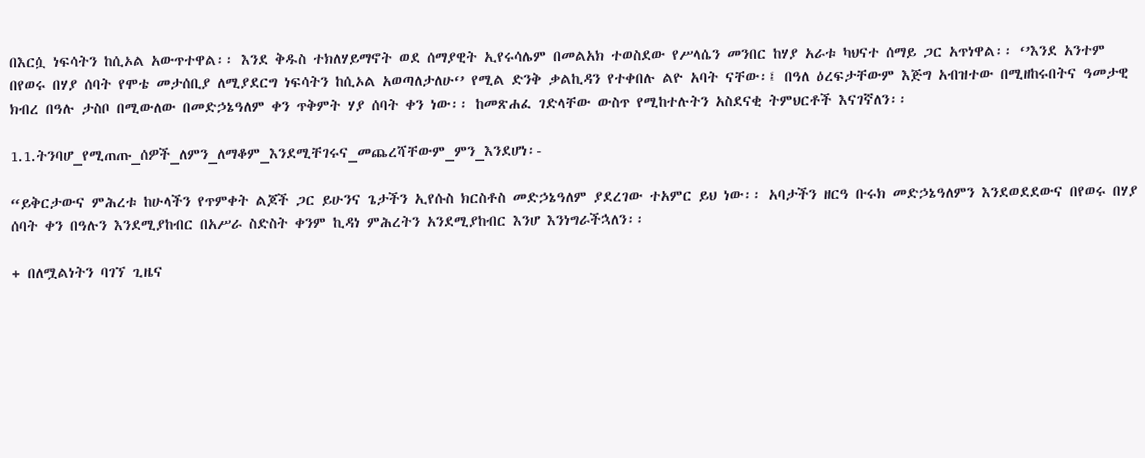በእርሷ ነፍሳትን ከሲኦል አውጥተዋል፡፡ እንደ ቅዱስ ተክለሃይማኖት ወደ ሰማያዊት ኢየሩሳሌም በመልአክ ተወስደው የሥላሴን መንበር ከሃያ አራቱ ካህናተ ሰማይ ጋር አጥነዋል፡፡ ‘’እንደ አንተም በየወሩ በሃያ ሰባት የሞቴ መታሰቢያ ለሚያደርግ ነፍሳትን ከሲኦል አወጣለታለሁ‘’ የሚል ድንቅ ቃልኪዳን የተቀበሉ ልዮ አባት ናቸው፡፤ በዓለ ዕረፍታቸውም እጅግ አብዝተው በሚዘከሩበትና ዓመታዊ ክብረ በዓሉ ታስቦ በሚውለው በመድኃኔዓለም ቀን ጥቅምት ሃያ ሰባት ቀን ነው፡፡ ከመጽሐፈ ገድላቸው ውስጥ የሚከተሉትን አስደናቂ ትምህርቶች እናገኛለን፡፡

1.1.ትንባሆ_የሚጠጡ_ሰዎች_ለምን_ለማቆም_እንደሚቸገሩና_መጨረሻቸውም_ምን_እንደሆነ፡-

“ይቅርታውና ምሕረቱ ከሁላችን የጥምቀት ልጆች ጋር ይሁንና ጌታችን ኢየሱስ ክርስቶስ መድኃኔዓለም ያደረገው ተአምር ይህ ነው፡፡ አባታችን ዘርዓ ቡሩክ መድኃኔዓለምን እንደወደደውና በየወሩ በሃያ ሰባት ቀን በዓሉን እንደሚያከብር በአሥራ ስድስት ቀንም ኪዳነ ምሕረትን አንደሚያከብር እንሆ እንነግራችኋለን፡፡

+ በለሟልነትን ባገኘ ጊዜና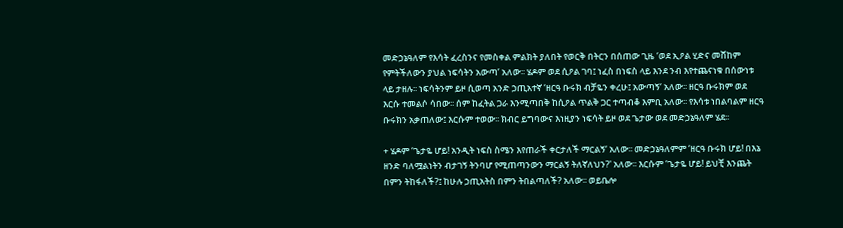መድኃኔዓለም የእሳት ፈረስንና የመስቀል ምልክት ያለበት የወርቅ በትርን በሰጠው ጊዜ ‘ወደ ኢዖል ሂድና መሸከም የምትችለውን ያህል ነፍሳትን አውጣ’ አለው፡፡ ሄዶም ወደ ሲዖል ገባ፤ ነፈስ በነፍስ ላይ እንደ ንብ እየተጨናነቁ በሰውነቱ ላይ ታዘሉ፡፡ ነፍሳትንም ይዞ ሲወጣ አንድ ኃጢአተኛ ‘ዘርዓ ቡሩክ ብቻዬን ቀረሁ፤ አውጣኝ‘ አለው፡፡ ዘርዓ ቡሩክም ወደ እርሱ ተመልሶ ሳበው፡፡ ሰም ከፈትል ጋራ እንሚጣበቅ ከሲዖል ጥልቅ ጋር ተጣብቆ እምቢ አለው፡፡ የእሳቱ ነበልባልም ዘርዓ ቡሩክን አቃጠለው፤ እርሱም ተወው፡፡ ክብር ይግባውና እነዚያን ነፍሳት ይዞ ወደ ጌታው ወደ መድኃኔዓለም ሄደ፡፡

+ ሄዶም ‘ጌታዬ ሆይ! አንዲት ነፍስ ስሜን እየጠራች ቀርታለች ማርልኝ‘ አለው፡፡ መድኃኔዓለምም ‘ዘርዓ ቡሩክ ሆይ! በእኔ ዘንድ ባለሟልነትን ብታገኝ ትንባሆ የሚጠጣንውን ማርልኝ ትለኛለህን?' አለው፡፡ እርሱም ‘ጌታዬ ሆይ! ይህቺ እንጨት በምን ትከፋለች?፤ ከሁሉ ኃጢአትስ በምን ትበልጣለች? አለው፡፡ ወይቤሎ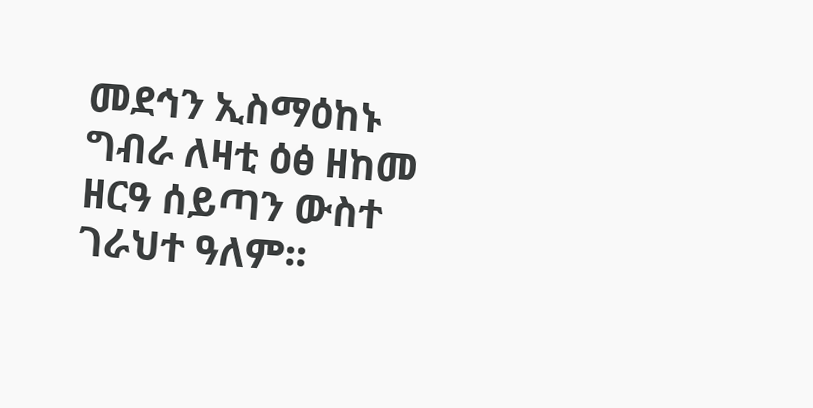መደኅን ኢስማዕከኑ ግብራ ለዛቲ ዕፅ ዘከመ ዘርዓ ሰይጣን ውስተ ገራህተ ዓለም፡፡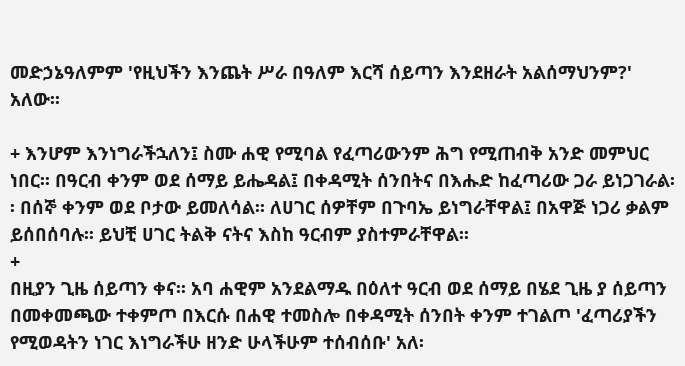መድኃኔዓለምም 'የዚህችን እንጨት ሥራ በዓለም እርሻ ሰይጣን እንደዘራት አልሰማህንም?' አለው፡፡

+ እንሆም እንነግራችኋለን፤ ስሙ ሐዊ የሚባል የፈጣሪውንም ሕግ የሚጠብቅ አንድ መምህር ነበር፡፡ በዓርብ ቀንም ወደ ሰማይ ይሔዳል፤ በቀዳሚት ሰንበትና በእሑድ ከፈጣሪው ጋራ ይነጋገራል፡፡ በሰኞ ቀንም ወደ ቦታው ይመለሳል፡፡ ለሀገር ሰዎቸም በጉባኤ ይነግራቸዋል፤ በአዋጅ ነጋሪ ቃልም ይሰበሰባሉ፡፡ ይህቺ ሀገር ትልቅ ናትና እስከ ዓርብም ያስተምራቸዋል፡፡
+
በዚያን ጊዜ ሰይጣን ቀና፡፡ አባ ሐዊም አንደልማዱ በዕለተ ዓርብ ወደ ሰማይ በሄደ ጊዜ ያ ሰይጣን በመቀመጫው ተቀምጦ በእርሱ በሐዊ ተመስሎ በቀዳሚት ሰንበት ቀንም ተገልጦ 'ፈጣሪያችን የሚወዳትን ነገር እነግራችሁ ዘንድ ሁላችሁም ተሰብሰቡ' አለ፡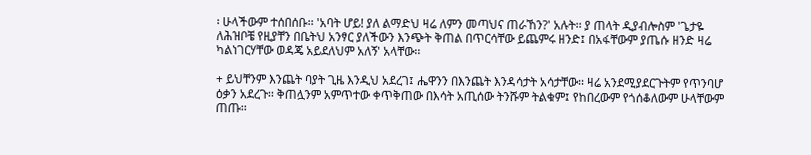፡ ሁላችውም ተሰበሰቡ፡፡ 'አባት ሆይ! ያለ ልማድህ ዛሬ ለምን መጣህና ጠራኸን?' አሉት፡፡ ያ ጠላት ዲያብሎስም 'ጌታዬ ለሕዝቦቼ የዚያቸን በቤትህ አንፃር ያለችውን እንጭት ቅጠል በጥርሳቸው ይጨምሩ ዘንድ፤ በአፋቸውም ያጤሱ ዘንድ ዛሬ ካልነገርሃቸው ወዳጄ አይደለህም አለኝ' አላቸው፡፡

+ ይህቸንም እንጨት ባያት ጊዜ እንዲህ አደረገ፤ ሔዋንን በእንጨት እንዳሳታት አሳታቸው፡፡ ዛሬ አንደሚያደርጉትም የጥንባሆ ዕቃን አደረጉ፡፡ ቅጠሏንም አምጥተው ቀጥቅጠው በእሳት አጢሰው ትንሹም ትልቁም፤ የከበረውም የጎሰቆለውም ሁላቸውም ጠጡ፡፡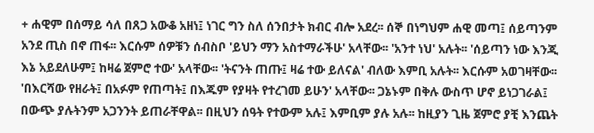+ ሐዊም በሰማይ ሳለ በጸጋ አውቆ አዘነ፤ ነገር ግን ስለ ሰንበታት ክብር ብሎ አደረ፡፡ ሰኞ በነግህም ሐዊ መጣ፤ ሰይጣንም አንደ ጢስ በኖ ጠፋ፡፡ እርሱም ሰዎቹን ሰብስቦ 'ይህን ማን አስተማራችሁ' አላቸው፡፡ 'አንተ ነህ' አሉት፡፡ 'ሰይጣን ነው እንጂ እኔ አይደለሁም፤ ከዛሬ ጀምሮ ተው' አላቸው፡፡ 'ትናንት ጠጡ፤ ዛሬ ተው ይለናል' ብለው እምቢ አሉት፡፡ እርሱም አወገዛቸው፡፡ 'በእርሻው የዘራት፤ በአፉም የጠጣት፤ በእጁም የያዛት የተረገመ ይሁን' አላቸው፡፡ ጋኔኑም በቅሉ ውስጥ ሆኖ ይነጋገራል፤ በውጭ ያሉትንም አጋንንት ይጠራቸዋል፡፡ በዚህን ሰዓት የተውም አሉ፤ እምቢም ያሉ አሉ፡፡ ከዚያን ጊዜ ጀምሮ ያቺ እንጨት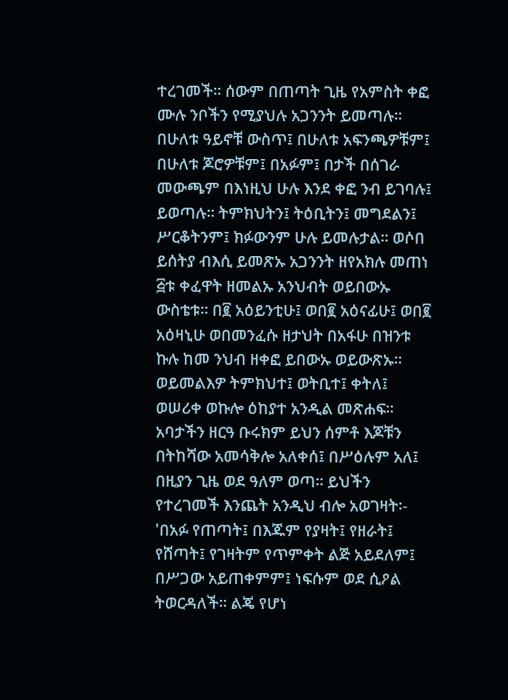ተረገመች፡፡ ሰውም በጠጣት ጊዜ የአምስት ቀፎ ሙሉ ንቦችን የሚያህሉ አጋንንት ይመጣሉ፡፡ በሁለቱ ዓይኖቹ ውስጥ፤ በሁለቱ አፍንጫዎቹም፤ በሁለቱ ጆሮዎቹም፤ በአፉም፤ በታች በሰገራ መውጫም በእነዚህ ሁሉ እንደ ቀፎ ንብ ይገባሉ፤ ይወጣሉ፡፡ ትምክህትን፤ ትዕቢትን፤ መግደልን፤ ሥርቆትንም፤ ክፉውንም ሁሉ ይመሉታል፡፡ ወሶበ ይሰትያ ብእሲ ይመጽኡ አጋንንት ዘየአክሉ መጠነ ፭ቱ ቀፈዋት ዘመልኡ አንህብት ወይበውኡ ውስቴቱ፡፡ በ፪ አዕይንቲሁ፤ ወበ፪ አዕናፊሁ፤ ወበ፪ አዕዛኒሁ ወበመንፈሱ ዘታህት በአፋሁ በዝንቱ ኩሉ ከመ ንህብ ዘቀፎ ይበውኡ ወይውጽኡ፡፡ ወይመልእዎ ትምክህተ፤ ወትቢተ፤ ቀትለ፤ ወሠሪቀ ወኩሎ ዕከያተ አንዲል መጽሐፍ፡፡ አባታችን ዘርዓ ቡሩክም ይህን ሰምቶ እጆቹን በትከሻው አመሳቅሎ አለቀሰ፤ በሥዕሉም አለ፤ በዚያን ጊዜ ወደ ዓለም ወጣ፡፡ ይህችን የተረገመች እንጨት አንዲህ ብሎ አወገዛት፡- 'በአፉ የጠጣት፤ በእጁም የያዛት፤ የዘራት፤ የሸጣት፤ የገዛትም የጥምቀት ልጅ አይደለም፤ በሥጋው አይጠቀምም፤ ነፍሱም ወደ ሲዖል ትወርዳለች፡፡ ልጄ የሆነ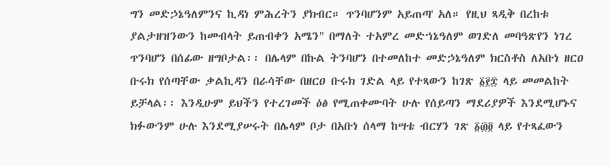ግን መድኃኔዓለምንና ኪዳነ ምሕረትን ያክብር። ጥንባሆንም አይጠጣ' አለ። የዚህ ጻዲቅ በረከቱ ያልታዘዝንውን ከመብላት ይጠብቀን አሜን" በማለት ተአምረ መድኀኔዓለም ወገድለ መባዓጽየን ነገረ ጥንባሆን በሰፊው ዘግቦታል፡፡ በሌላም በኩል ትንባሆን በተመለከተ መድኃኔዓለም ክርስቶስ ለአቡነ ዘርዐ ቡሩክ የሰጣቸው ቃልኪዳን በራሳቸው በዘርዐ ቡሩክ ገድል ላይ የተጻውን ከገጽ ፩፻፰ ላይ መመልከት ይቻላል፡፡ እንዲሁም ይህችን የተረገመች ዕፅ የሚጠቀሙባት ሁሉ የሰይጣን ማደሪያዎች እንደሚሆኑና ክፉውንም ሁሉ እንደሚያሠሩት በሌላም ቦታ በአቡነ ሰላማ ከሣቴ ብርሃን ገጽ ፩፴፬ ላይ የተጻፈውን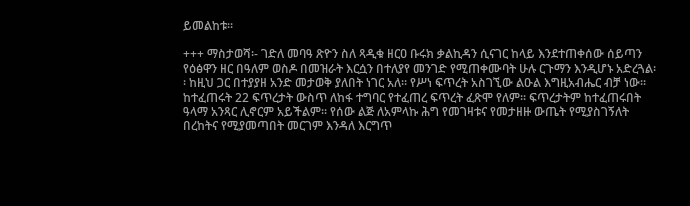ይመልከቱ፡፡

+++ ማስታወሻ፡- ገድለ መባዓ ጽዮን ስለ ጻዲቁ ዘርዐ ቡሩክ ቃልኪዳን ሲናገር ከላይ እንደተጠቀሰው ሰይጣን የዕፅዋን ዘር በዓለም ወስዶ በመዝራት እርሷን በተለያየ መንገድ የሚጠቀሙባት ሁሉ ርጉማን እንዲሆኑ አድረጓል፡፡ ከዚህ ጋር በተያያዘ አንድ መታወቅ ያለበት ነገር አለ፡፡ የሥነ ፍጥረት አስገኚው ልዑል እግዚአብሔር ብቻ ነው፡፡ ከተፈጠሩት 22 ፍጥረታት ውስጥ ለከፋ ተግባር የተፈጠረ ፍጥረት ፈጽሞ የለም፡፡ ፍጥረታትም ከተፈጠሩበት ዓላማ አንጻር ሊኖርም አይችልም፡፡ የሰው ልጅ ለአምላኩ ሕግ የመገዛቱና የመታዘዙ ውጤት የሚያስገኝለት በረከትና የሚያመጣበት መርገም እንዳለ እርግጥ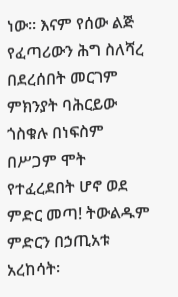ነው፡፡ እናም የሰው ልጅ የፈጣሪውን ሕግ ስለሻረ በደረሰበት መርገም ምክንያት ባሕርይው ጎስቁሉ በነፍስም በሥጋም ሞት የተፈረደበት ሆኖ ወደ ምድር መጣ! ትውልዱም ምድርን በኃጢአቱ አረከሳት፡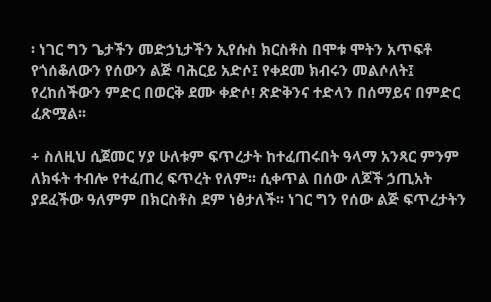፡ ነገር ግን ጌታችን መድኃኒታችን ኢየሱስ ክርስቶስ በሞቱ ሞትን አጥፍቶ የጎሰቆለውን የሰውን ልጅ ባሕርይ አድሶ፤ የቀደመ ክብሩን መልሶለት፤ የረከሰችውን ምድር በወርቅ ደሙ ቀድሶ! ጽድቅንና ተድላን በሰማይና በምድር ፈጽሟል፡፡

+ ስለዚህ ሲጀመር ሃያ ሁለቱም ፍጥረታት ከተፈጠሩበት ዓላማ አንጻር ምንም ለክፋት ተብሎ የተፈጠረ ፍጥረት የለም፡፡ ሲቀጥል በሰው ለጆች ኃጢአት ያደፈችው ዓለምም በክርስቶስ ደም ነፅታለች፡፡ ነገር ግን የሰው ልጅ ፍጥረታትን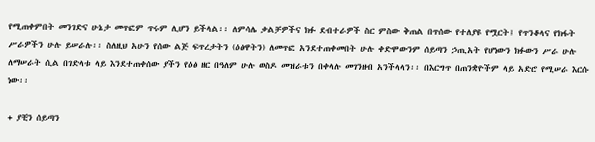የሚጠቀምበት መንገድና ሁኔታ መጥፎም ጥሩም ሊሆን ይችላል፡፡ ለምሳሌ ቃልቻዎችና ክፉ ደብተራዎች ስር ምስው ቅጠል በጥሰው የተለያዩ የሟርት፤ የጥንቆላና የክፋት ሥራዎችን ሁሉ ይሠራሉ፡፡ ስለዚህ አሁን የሰው ልጅ ፍጥረታትን (ዕፅዋትን) ለመጥፎ አንደተጠቀመበት ሁሉ ቀድሞውንም ሰይጣን ኃጢአት የሆነውን ክፉውን ሥራ ሁሉ ለማሠራት ሲል በገድላቱ ላይ እንደተጠቀሰው ያችን የዕፅ ዘር በዓለም ሁሉ ወስዶ መዝራቱን በቀላሉ መገንዘብ አንችላላን፡፡ በእርግጥ በጠንቋዮችም ላይ አድሮ የሚሠራ እርሱ ነው፡፡

+ ያቺን ሰይጣን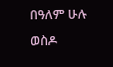በዓለም ሁሉ ወስዶ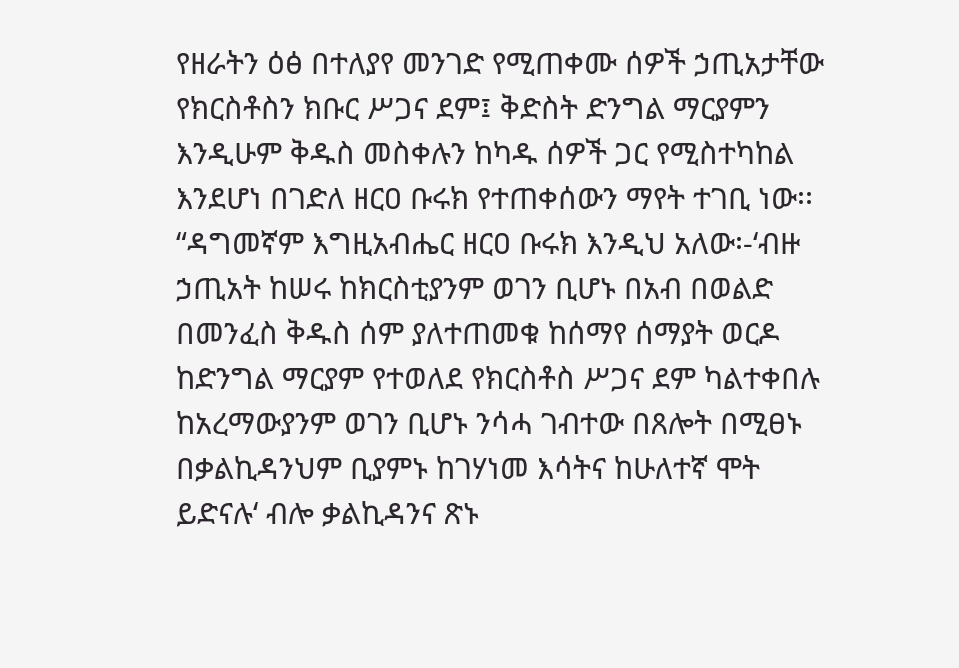የዘራትን ዕፅ በተለያየ መንገድ የሚጠቀሙ ሰዎች ኃጢአታቸው የክርስቶስን ክቡር ሥጋና ደም፤ ቅድስት ድንግል ማርያምን እንዲሁም ቅዱስ መስቀሉን ከካዱ ሰዎች ጋር የሚስተካከል እንደሆነ በገድለ ዘርዐ ቡሩክ የተጠቀሰውን ማየት ተገቢ ነው፡፡ “ዳግመኛም እግዚአብሔር ዘርዐ ቡሩክ እንዲህ አለው፡-‘ብዙ ኃጢአት ከሠሩ ከክርስቲያንም ወገን ቢሆኑ በአብ በወልድ በመንፈስ ቅዱስ ሰም ያለተጠመቁ ከሰማየ ሰማያት ወርዶ ከድንግል ማርያም የተወለደ የክርስቶስ ሥጋና ደም ካልተቀበሉ ከአረማውያንም ወገን ቢሆኑ ንሳሓ ገብተው በጸሎት በሚፀኑ በቃልኪዳንህም ቢያምኑ ከገሃነመ እሳትና ከሁለተኛ ሞት ይድናሉ‘ ብሎ ቃልኪዳንና ጽኑ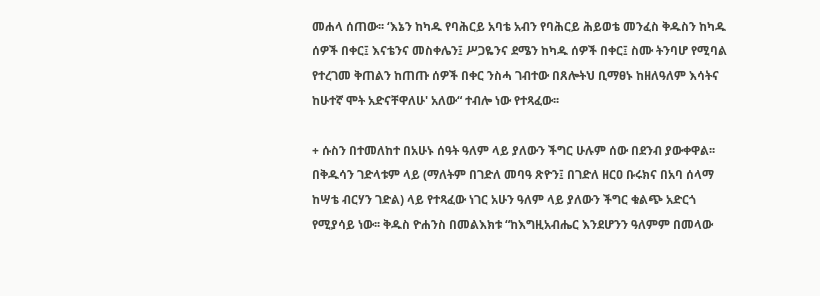መሐላ ሰጠው፡፡ ‘እኔን ከካዱ የባሕርይ አባቴ አብን የባሕርይ ሕይወቴ መንፈስ ቅዱስን ከካዱ ሰዎች በቀር፤ እናቴንና መስቀሌን፤ ሥጋዬንና ደሜን ከካዱ ሰዎች በቀር፤ ስሙ ትንባሆ የሚባል የተረገመ ቅጠልን ከጠጡ ሰዎች በቀር ንስሓ ገብተው በጸሎትህ ቢማፀኑ ከዘለዓለም እሳትና ከሁተኛ ሞት አድናቸዋለሁ' አለው“ ተብሎ ነው የተጻፈው፡፡

+ ሱስን በተመለከተ በአሁኑ ሰዓት ዓለም ላይ ያለውን ችግር ሁሉም ሰው በደንብ ያውቀዋል፡፡ በቅዱሳን ገድላቱም ላይ (ማለትም በገድለ መባዓ ጽዮን፤ በገድለ ዘርዐ ቡሩክና በአባ ሰላማ ከሣቴ ብርሃን ገድል) ላይ የተጻፈው ነገር አሁን ዓለም ላይ ያለውን ችግር ቁልጭ አድርጎ የሚያሳይ ነው፡፡ ቅዱስ ዮሐንስ በመልእክቱ “ከእግዚአብሔር እንደሆንን ዓለምም በመላው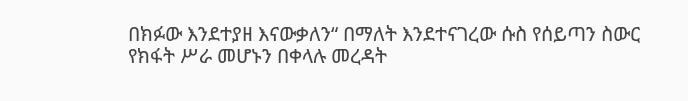በክፉው እንደተያዘ እናውቃለን“ በማለት እንደተናገረው ሱስ የሰይጣን ስውር የክፋት ሥራ መሆኑን በቀላሉ መረዳት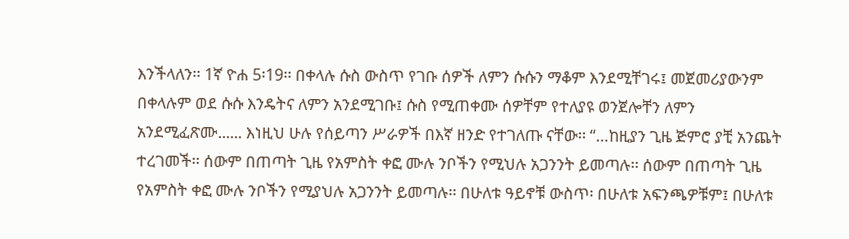እንችላለን፡፡ 1ኛ ዮሐ 5፡19፡፡ በቀላሉ ሱስ ውስጥ የገቡ ሰዎች ለምን ሱሱን ማቆም እንደሚቸገሩ፤ መጀመሪያውንም በቀላሉም ወደ ሱሱ እንዴትና ለምን አንደሚገቡ፤ ሱስ የሚጠቀሙ ሰዎቸም የተለያዩ ወንጀሎቸን ለምን አንደሚፈጽሙ...... እነዚህ ሁሉ የሰይጣን ሥራዎች በእኛ ዘንድ የተገለጡ ናቸው፡፡ “…ከዚያን ጊዜ ጅምሮ ያቺ አንጨት ተረገመች፡፡ ሰውም በጠጣት ጊዜ የአምስት ቀፎ ሙሉ ንቦችን የሚህሉ አጋንንት ይመጣሉ፡፡ ሰውም በጠጣት ጊዜ የአምስት ቀፎ ሙሉ ንቦችን የሚያህሉ አጋንንት ይመጣሉ፡፡ በሁለቱ ዓይኖቹ ውስጥ፡ በሁለቱ አፍንጫዎቹም፤ በሁለቱ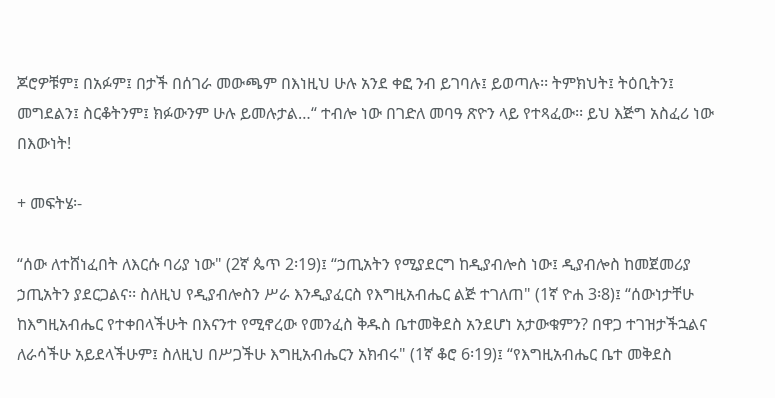ጆሮዎቹም፤ በአፉም፤ በታች በሰገራ መውጫም በእነዚህ ሁሉ አንደ ቀፎ ንብ ይገባሉ፤ ይወጣሉ፡፡ ትምክህት፤ ትዕቢትን፤ መግደልን፤ ስርቆትንም፤ ክፉውንም ሁሉ ይመሉታል…“ ተብሎ ነው በገድለ መባዓ ጽዮን ላይ የተጻፈው፡፡ ይህ እጅግ አስፈሪ ነው በእውነት!

+ መፍትሄ፡-

“ሰው ለተሸነፈበት ለእርሱ ባሪያ ነው" (2ኛ ጴጥ 2፡19)፤ “ኃጢአትን የሚያደርግ ከዲያብሎስ ነው፤ ዲያብሎስ ከመጀመሪያ ኃጢአትን ያደርጋልና፡፡ ስለዚህ የዲያብሎስን ሥራ እንዲያፈርስ የእግዚአብሔር ልጅ ተገለጠ" (1ኛ ዮሐ 3፡8)፤ “ሰውነታቸሁ ከእግዚአብሔር የተቀበላችሁት በእናንተ የሚኖረው የመንፈስ ቅዱስ ቤተመቅደስ አንደሆነ አታውቁምን? በዋጋ ተገዝታችኋልና ለራሳችሁ አይደላችሁም፤ ስለዚህ በሥጋችሁ እግዚአብሔርን አክብሩ" (1ኛ ቆሮ 6፡19)፤ “የእግዚአብሔር ቤተ መቅደስ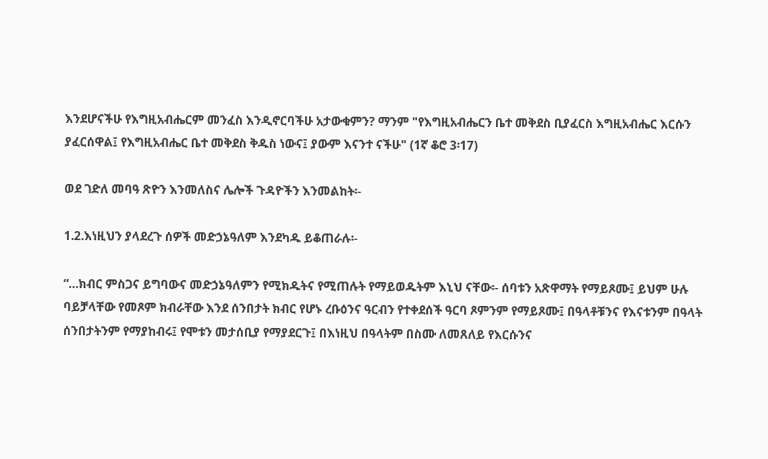እንደሆናችሁ የእግዚአብሔርም መንፈስ እንዲኖርባችሁ አታውቁምን? ማንም "የእግዚአብሔርን ቤተ መቅደስ ቢያፈርስ እግዚአብሔር እርሱን ያፈርሰዋል፤ የእግዚአብሔር ቤተ መቅደስ ቅዱስ ነውና፤ ያውም እናንተ ናችሁ" (1ኛ ቆሮ 3፡17)

ወደ ገድለ መባዓ ጽዮን እንመለስና ሌሎች ጉዳዮችን እንመልከት፡-

1.2.እነዚህን ያላደረጉ ሰዎች መድኃኔዓለም እንደካዱ ይቆጠራሉ፡-

“…ክብር ምስጋና ይግባውና መድኃኔዓለምን የሚክዱትና የሚጠሉት የማይወዱትም እኒህ ናቸው፡- ሰባቱን አጽዋማት የማይጾሙ፤ ይህም ሁሉ ባይቻላቸው የመጾም ክብራቸው እንደ ሰንበታት ክብር የሆኑ ረቡዕንና ዓርብን የተቀደሰች ዓርባ ጾምንም የማይጾሙ፤ በዓላቶቹንና የእናቱንም በዓላት ሰንበታትንም የማያከብሩ፤ የሞቱን መታሰቢያ የማያደርጉ፤ በእነዚህ በዓላትም በስሙ ለመጸለይ የእርሱንና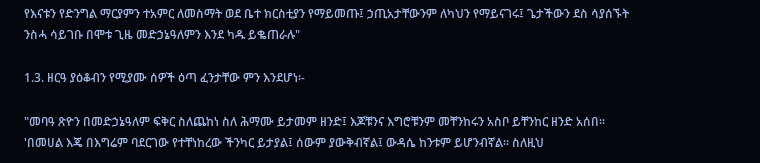የእናቱን የድንግል ማርያምን ተአምር ለመስማት ወደ ቤተ ክርስቲያን የማይመጡ፤ ኃጢአታቸውንም ለካህን የማይናገሩ፤ ጌታችውን ደስ ሳያሰኙት ንስሓ ሳይገቡ በሞቱ ጊዜ መድኃኔዓለምን እንደ ካዱ ይቈጠራሉ"

1.3. ዘርዓ ያዕቆብን የሚያሙ ሰዎች ዕጣ ፈንታቸው ምን እንደሆነ፡-

"መባዓ ጽዮን በመድኃኔዓለም ፍቅር ስለጨከነ ስለ ሕማሙ ይታመም ዘንድ፤ እጆቹንና እግሮቹንም መቸንከሩን አስቦ ይቸንከር ዘንድ አሰበ፡፡ 'በመሀል እጄ በእግሬም ባደርገው የተቸነከረው ችንካር ይታያል፤ ሰውም ያውቅብኛል፤ ውዳሴ ከንቱም ይሆንብኛል፡፡ ስለዚህ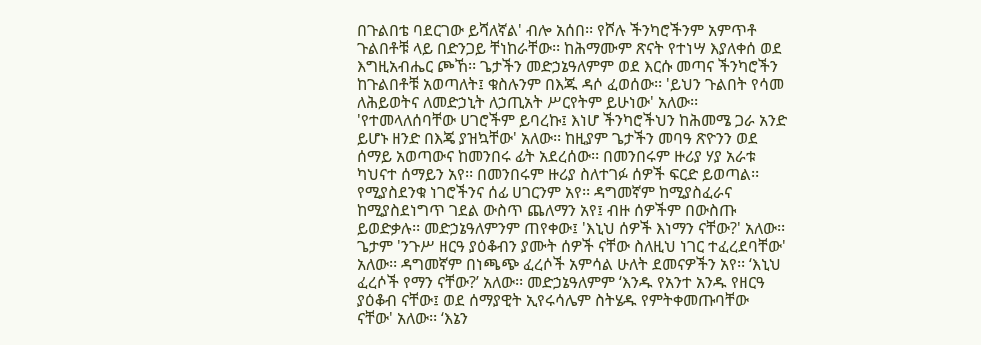በጉልበቴ ባደርገው ይሻለኛል' ብሎ አሰበ፡፡ የሾሉ ችንካሮችንም አምጥቶ ጉልበቶቹ ላይ በድንጋይ ቸነከራቸው፡፡ ከሕማሙም ጽናት የተነሣ እያለቀሰ ወደ እግዚአብሔር ጮኸ፡፡ ጌታችን መድኃኔዓለምም ወደ እርሱ መጣና ችንካሮችን ከጉልበቶቹ አወጣለት፤ ቁስሉንም በእጁ ዳሶ ፈወሰው፡፡ 'ይህን ጉልበት የሳመ ለሕይወትና ለመድኃኒት ለኃጢአት ሥርየትም ይሁነው' አለው፡፡ 'የተመላለሰባቸው ሀገሮችም ይባረኩ፤ እነሆ ችንካሮችህን ከሕመሜ ጋራ አንድ ይሆኑ ዘንድ በእጄ ያዝኳቸው' አለው፡፡ ከዚያም ጌታችን መባዓ ጽዮንን ወደ ሰማይ አወጣውና ከመንበሩ ፊት አደረሰው፡፡ በመንበሩም ዙሪያ ሃያ አራቱ ካህናተ ሰማይን አየ፡፡ በመንበሩም ዙሪያ ስለተገፉ ሰዎች ፍርድ ይወጣል፡፡ የሚያስደንቁ ነገሮችንና ሰፊ ሀገርንም አየ፡፡ ዳግመኛም ከሚያስፈራና ከሚያስደነግጥ ገደል ውስጥ ጨለማን አየ፤ ብዙ ሰዎችም በውስጡ ይወድቃሉ፡፡ መድኃኔዓለምንም ጠየቀው፤ 'እኒህ ሰዎች እነማን ናቸው?' አለው፡፡ ጌታም 'ንጉሥ ዘርዓ ያዕቆብን ያሙት ሰዎች ናቸው ስለዚህ ነገር ተፈረደባቸው' አለው፡፡ ዳግመኛም በነጫጭ ፈረሶች አምሳል ሁለት ደመናዎችን አየ፡፡ ‘እኒህ ፈረሶች የማን ናቸው?’ አለው፡፡ መድኃኔዓለምም ‘እንዱ የአንተ አንዱ የዘርዓ ያዕቆብ ናቸው፤ ወደ ሰማያዊት ኢየሩሳሌም ስትሄዱ የምትቀመጡባቸው ናቸው' አለው፡፡ ‘እኔን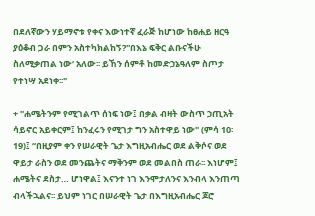በደለኛውን ሃይማኖቱ የቀና እውነተኛ ፈራጅ ከሆነው ከፀሐይ ዘርዓ ያዕቆብ ጋራ በምን አስተካክልከኝ?''በእኔ ፍቅር ልቡናችሁ ስለሚቃጠል ነው‘ አለው፡፡ ይኸን ሰምቶ ከመድኃኔዓለም ስጦታ የተነሣ አደነቀ፡፡"

+ "ሐሜትንም የሚገልጥ ሰነፍ ነው፤ በቃል ብዛት ውስጥ ኃጢአት ሳይኖር አይቀርም፤ ከንፈሩን የሚገታ ግን አስተዋይ ነው" (ምሳ 10፡19)፤ “በዚያም ቀን የሠራዊት ጌታ እግዚአብሔር ወደ ልቅሶና ወደ ዋይታ ራስን ወደ መንጨትና ማቅንም ወደ መልበስ ጠራ፡፡ እነሆም፤ ሐሜትና ደስታ… ሆነዋል፤ እናንተ ነገ እንሞታለንና እንብላ እንጠጣ ብላችኋልና፡፡ ይህም ነገር በሠራዊት ጌታ በእግዚአብሔር ጆሮ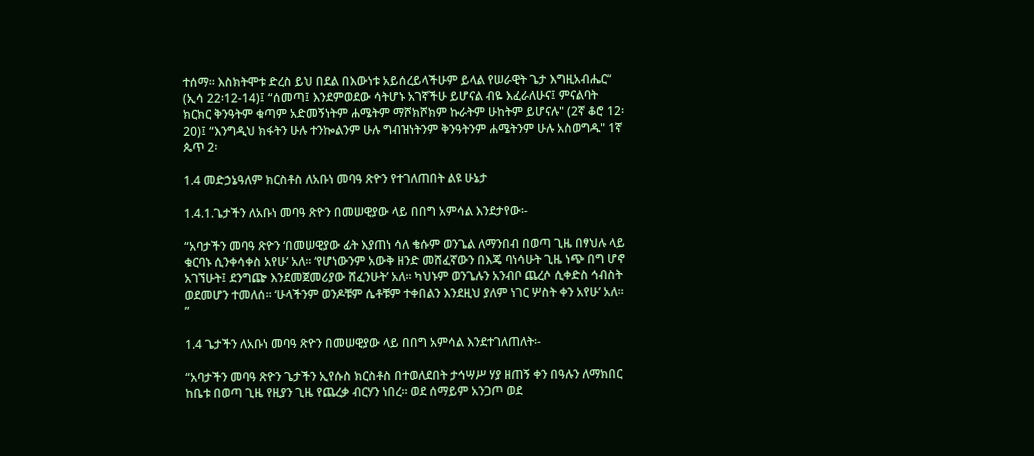ተሰማ፡፡ እስክትሞቱ ድረስ ይህ በደል በእውነቱ አይሰረይላችሁም ይላል የሠራዊት ጌታ እግዚአብሔር“ (ኢሳ 22፡12-14)፤ “ሰመጣ፤ እንደምወደው ሳትሆኑ አገኛችሁ ይሆናል ብዬ እፈራለሁና፤ ምናልባት ክርክር ቅንዓትም ቁጣም አድመኝነትም ሐሜትም ማሾክሾክም ኩራትም ሁከትም ይሆናሉ" (2ኛ ቆሮ 12፡20)፤ “እንግዲህ ክፋትን ሁሉ ተንኰልንም ሁሉ ግብዝነትንም ቅንዓትንም ሐሜትንም ሁሉ አስወግዱ" 1ኛ ጴጥ 2፡

1.4 መድኃኔዓለም ክርስቶስ ለአቡነ መባዓ ጽዮን የተገለጠበት ልዩ ሁኔታ

1.4.1.ጌታችን ለአቡነ መባዓ ጽዮን በመሠዊያው ላይ በበግ አምሳል እንደታየው፡-

“አባታችን መባዓ ጽዮን ‘በመሠዊያው ፊት እያጠነ ሳለ ቄሱም ወንጌል ለማንበብ በወጣ ጊዜ በፃህሉ ላይ ቁርባኑ ሲንቀሳቀስ አየሁ’ አለ፡፡ ‘የሆነውንም አውቅ ዘንድ መሸፈኛውን በእጄ ባነሳሁት ጊዜ ነጭ በግ ሆኖ አገኘሁት፤ ደንግጬ እንደመጀመሪያው ሸፈንሁት’ አለ፡፡ ካህኑም ወንጌሉን አንብቦ ጨረሶ ሲቀድስ ኅብስት ወደመሆን ተመለሰ፡፡ ‘ሁላችንም ወንዶቹም ሴቶቹም ተቀበልን እንደዚህ ያለም ነገር ሦስት ቀን አየሁ’ አለ፡፡”

1.4 ጌታችን ለአቡነ መባዓ ጽዮን በመሠዊያው ላይ በበግ አምሳል እንደተገለጠለት፡-

“አባታችን መባዓ ጽዮን ጌታችን ኢየሱስ ክርስቶስ በተወለደበት ታኅሣሥ ሃያ ዘጠኝ ቀን በዓሉን ለማክበር ከቤቱ በወጣ ጊዜ የዚያን ጊዜ የጨረቃ ብርሃን ነበረ፡፡ ወደ ሰማይም አንጋጦ ወደ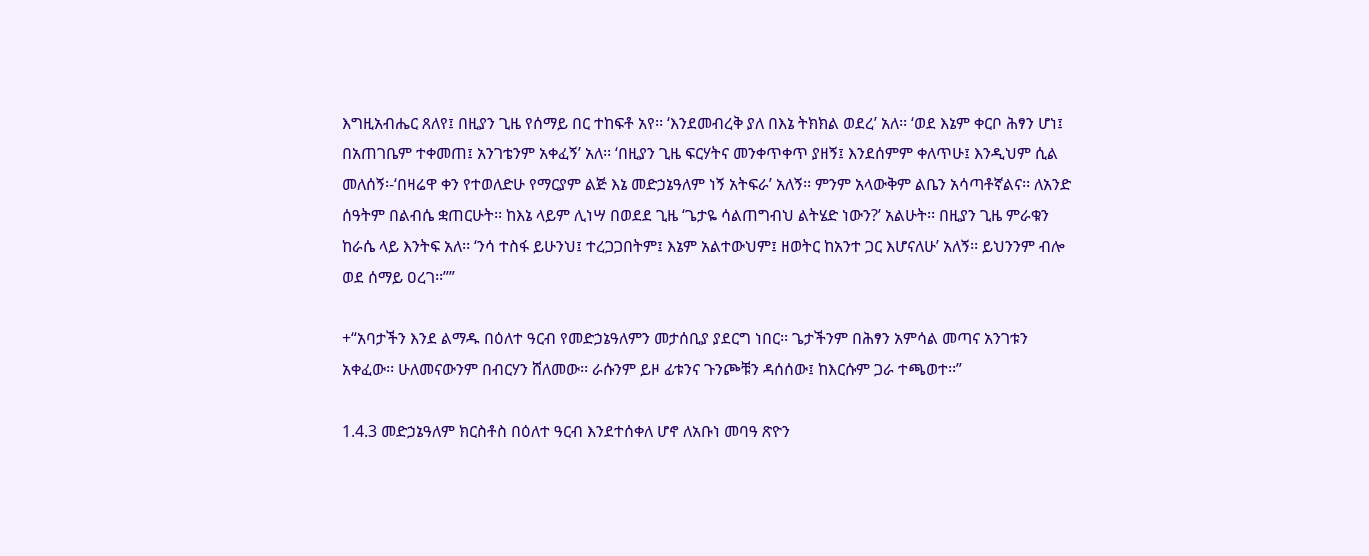እግዚአብሔር ጸለየ፤ በዚያን ጊዜ የሰማይ በር ተከፍቶ አየ፡፡ ‘እንደመብረቅ ያለ በእኔ ትክክል ወደረ’ አለ፡፡ ‘ወደ እኔም ቀርቦ ሕፃን ሆነ፤ በአጠገቤም ተቀመጠ፤ አንገቴንም አቀፈኝ’ አለ፡፡ ‘በዚያን ጊዜ ፍርሃትና መንቀጥቀጥ ያዘኝ፤ እንደሰምም ቀለጥሁ፤ እንዲህም ሲል መለሰኝ፡-‘በዛሬዋ ቀን የተወለድሁ የማርያም ልጅ እኔ መድኃኔዓለም ነኝ አትፍራ’ አለኝ፡፡ ምንም አላውቅም ልቤን አሳጣቶኛልና፡፡ ለአንድ ሰዓትም በልብሴ ቋጠርሁት፡፡ ከእኔ ላይም ሊነሣ በወደደ ጊዜ ‘ጌታዬ ሳልጠግብህ ልትሄድ ነውን?’ አልሁት፡፡ በዚያን ጊዜ ምራቁን ከራሴ ላይ እንትፍ አለ፡፡ ‘ንሳ ተስፋ ይሁንህ፤ ተረጋጋበትም፤ እኔም አልተውህም፤ ዘወትር ከአንተ ጋር እሆናለሁ’ አለኝ፡፡ ይህንንም ብሎ ወደ ሰማይ ዐረገ፡፡””

+“አባታችን እንደ ልማዱ በዕለተ ዓርብ የመድኃኔዓለምን መታሰቢያ ያደርግ ነበር፡፡ ጌታችንም በሕፃን አምሳል መጣና አንገቱን አቀፈው፡፡ ሁለመናውንም በብርሃን ሸለመው፡፡ ራሱንም ይዞ ፊቱንና ጉንጮቹን ዳሰሰው፤ ከእርሱም ጋራ ተጫወተ፡፡”

1.4.3 መድኃኔዓለም ክርስቶስ በዕለተ ዓርብ እንደተሰቀለ ሆኖ ለአቡነ መባዓ ጽዮን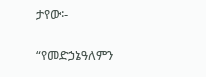ታየው፡-

“የመድኃኔዓለምን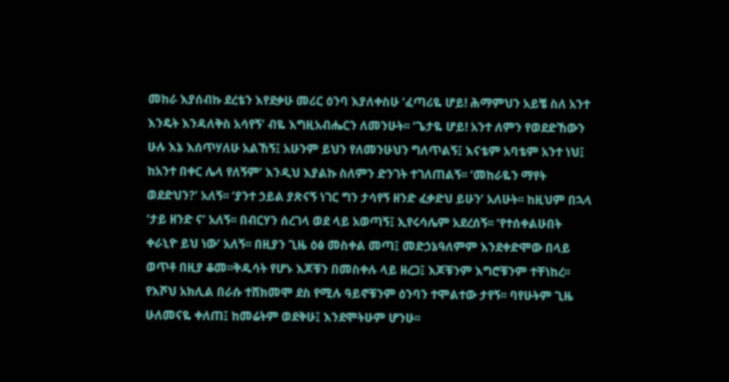መከራ እያሰብኩ ደረቴን እየደቃሁ መሪር ዕንባ እያለቀስሁ ‘ፈጣሪዬ ሆይ! ሕማምህን አይቼ ስለ አንተ እንዴት እንዳለቅስ አሳየኝ’ ብዬ እግዚአብሔርን ለመንሁት፡፡ ‘ጌታዬ ሆይ! አንተ ለምን የወደድኸውን ሁሉ እኔ እሰጥሃለሁ አልኸኝ፤ አሁንም ይህን የለመንሁህን ግለጥልኝ፤ እናቴም አባቴም አንተ ነህ፤ ከአንተ በቀር ሌላ የለኝም’ እንዲህ እያልኩ ስለምን ድንገት ተገለጠልኝ፡፡ ‘መከራዬን ማየት ወደድህን?’ አለኝ፡፡ ‘ያንተ ኃይል ያጽናኝ ነገር ግን ታሳየኝ ዘንድ ፈቃድህ ይሁን’ አለሁት፡፡ ከዚህም በኋላ ‘ታይ ዘንድ ና’ አለኝ፡፡ በብርሃን ሰረገላ ወደ ላይ አወጣኝ፤ ኢየሩሳሌም አደረሰኝ፡፡ ‘የተሰቀልሁበት ቀራኒዮ ይህ ነው’ አለኝ፡፡ በዚያን ጊዜ ዕፅ መስቀል መጣ፤ መድኃኔዓለምም እንደቀድሞው በላይ ወጥቶ በዚያ ቆመ፡፡ቅዱሳት የሆኑ እጆቹን በመስቀሉ ላይ ዘረጋ፤ እጆቹንም እግሮቹንም ተቸነከረ፡፡ የእሾህ አክሊል በራሱ ተሸክመሞ ደስ የሚሉ ዓይኖቹንም ዕንባን ተሞልተው ታየኝ፡፡ ባየሁትም ጊዜ ሁለመናዬ ቀለጠ፤ ከመሬትም ወደቅሁ፤ እንደሞትሁም ሆንሁ፡፡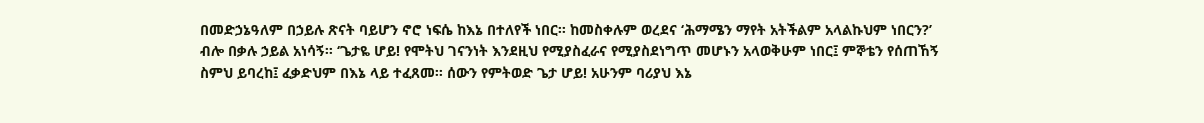በመድኃኔዓለም በኃይሉ ጽናት ባይሆን ኖሮ ነፍሴ ከእኔ በተለየች ነበር፡፡ ከመስቀሉም ወረደና ‘ሕማሜን ማየት አትችልም አላልኩህም ነበርን?’ ብሎ በቃሉ ኃይል አነሳኝ፡፡ ‘ጌታዬ ሆይ! የሞትህ ገናንነት እንደዚህ የሚያስፈራና የሚያስደነግጥ መሆኑን አላወቅሁም ነበር፤ ምኞቴን የሰጠኸኝ ስምህ ይባረከ፤ ፈቃድህም በእኔ ላይ ተፈጸመ፡፡ ሰውን የምትወድ ጌታ ሆይ! አሁንም ባሪያህ እኔ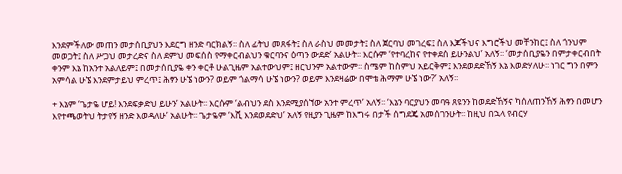እንደምችለው መጠን መታሰቢያህን እደርግ ዘንድ ባርክልኝ፡፡ ስለ ፊትህ መጸፋት፤ ስለ ራስህ መመታት፤ ስለ ጀርባህ መገረፍ፤ ስለ እጆችህና እግሮችህ መቸንከር፤ ስለ ጎንህም መወጋት፤ ስለ ሥጋህ መታረድና ስለ ደምህ መፍሰስ የማቀርብልህን ቁርባንና ዕጣን ውደድ’ አልሁት፡፡ እርሱም ‘የተባረከና የተቀደሰ ይሁንልህ’ አለኝ፡፡ ‘መታሰቢያዬን በምታቀርብበት ቀንም እኔ ከአንተ አልለይም፤ በመታሰቢያዬ ቀን ቀርቶ ሁልጊዜም አልተውህም፤ ዘርህንም አልተውም፡፡ ስሜም ከስምህ አይርቅም፤ እንደወደድኸኝ እኔ እወድሃለሁ፡፡ ነገር ግን በምን አምሳል ሁኜ እንደምታይህ ምረጥ፤ ሕፃን ሁኜ ነውን? ወይም ጎልማሳ ሁኜ ነውን? ወይም እንደዛሬው በሞቴ ሕማም ሁኜ ነው?’ አለኝ፡፡

+ እኔም ‘ጌታዬ ሆይ! እንደፍቃድህ ይሁን’ አልሁት፡፡ እርሱም ‘ልብህን ደስ እንደሚያሰኘው አንተ ምረጥ’ አለኝ፡፡ ‘እኔን ባርያህን መባዓ ጸዩንን ከወደድኸኝና ካሰለጠንኸኝ ሕፃን በመሆን እየተጫወትህ ትታየኝ ዘንድ እወዳለሁ’ አልሁት፡፡ ጌታዬም ‘እሺ እንደወደድህ’ አለኝ የዚያን ጊዜም ከእግሩ በታች ሰግደጄ አመሰገንሁት፡፡ ከዚህ በኋላ የብርሃ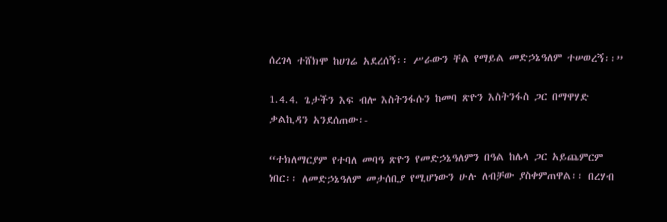ሰረገላ ተሸክሞ ከሀገሬ አደረሰኝ፡፡ ሥራውን ቸል የማይል መድኃኔዓለም ተሠወረኝ፡፡”

1.4.4. ጌታችን እፍ ብሎ እስትንፋሱን ከመባ ጽዮን እስትንፋስ ጋር በማዋሃድ ቃልኪዳን አንደሰጠው፡-

“ተክለማርያም የተባለ መባዓ ጽዮን የመድኃኔዓለምን በዓል ከሌላ ጋር አይጨምርም ነበር፡፡ ለመድኃኔዓለም መታሰቢያ የሚሆነውን ሁሉ ለብቻው ያስቀምጠዋል፡፡ በረሃብ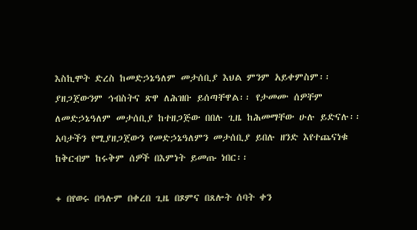እስኪሞት ድረስ ከመድኃኔዓለም መታሰቢያ እህል ምንም አይቀምስም፡፡ ያዘጋጀውንም ኅብስትና ጽዋ ለሕዝቡ ይሰጣቸዋል፡፡ የታመሙ ሰዎቸም ለመድኃኔዓለም መታሰቢያ ከተዘጋጅው በበሉ ጊዜ ከሕመማቸው ሁሉ ይድናሉ፡፡ አባታችን የሚያዘጋጀውን የመድኃኔዓለምን መታሰቢያ ይበሉ ዘንድ እየተጨናነቁ ከቅርብም ከሩቅም ሰዎች በእምነት ይመጡ ነበር፡፡

+ በየወሩ በዓሉም በቀረበ ጊዜ በጾምና በጸሎት ሰባት ቀን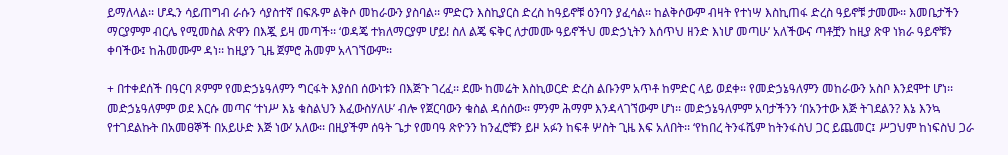ይማለላል፡፡ ሆዱን ሳይጠግብ ራሱን ሳያስተኛ በፍጹም ልቅሶ መከራውን ያስባል፡፡ ምድርን እስኪያርስ ድረስ ከዓይኖቹ ዕንባን ያፈሳል፡፡ ከልቅሶውም ብዛት የተነሣ እስኪጠፋ ድረስ ዓይኖቹ ታመሙ፡፡ እመቤታችን ማርያምም ብርሌ የሚመስል ጽዋን በእጇ ይዛ መጣች፡፡ ‘ወዳጄ ተክለማርያም ሆይ! ስለ ልጄ ፍቅር ለታመሙ ዓይኖችህ መድኃኒትን እሰጥህ ዘንድ እነሆ መጣሁ’ አለችውና ጣቶቿን ከዚያ ጽዋ ነክራ ዓይኖቹን ቀባችው፤ ከሕመሙም ዳነ፡፡ ከዚያን ጊዜ ጀምሮ ሕመም አላገኘውም፡፡

+ በተቀደሰች በዓርባ ጾምም የመድኃኔዓለምን ግርፋት እያሰበ ሰውነቱን በእጅጉ ገረፈ፡፡ ደሙ ከመሬት እስኪወርድ ድረስ ልቡንም አጥቶ ከምድር ላይ ወደቀ፡፡ የመድኃኔዓለምን መከራውን አስቦ እንደሞተ ሆነ፡፡ መድኃኔዓለምም ወደ እርሱ መጣና ‘ተነሥ እኔ ቁስልህን እፈውስሃለሁ’ ብሎ የጀርባውን ቁስል ዳሰሰው፡፡ ምንም ሕማም እንዳላገኘውም ሆነ፡፡ መድኃኔዓለምም አባታችንን ‘በአንተው እጅ ትገደልን? እኔ እንኳ የተገደልኩት በአመፀኞች በአይሁድ እጅ ነው’ አለው፡፡ በዚያችም ሰዓት ጌታ የመባዓ ጽዮንን ከንፈሮቹን ይዞ አፉን ከፍቶ ሦስት ጊዜ እፍ አለበት፡፡ ‘የከበረ ትንፋሼም ከትንፋስህ ጋር ይጨመር፤ ሥጋህም ከነፍስህ ጋራ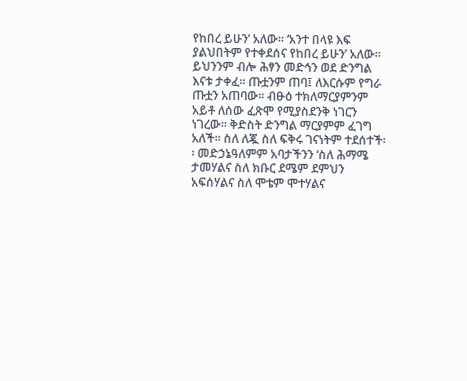የከበረ ይሁን’ አለው፡፡ ‘አንተ በላዩ እፍ ያልህበትም የተቀደሰና የከበረ ይሁን’ አለው፡፡ ይህንንም ብሎ ሕፃን መድኅን ወደ ድንግል እናቱ ታቀፈ፡፡ ጡቷንም ጠባ፤ ለእርሱም የግራ ጡቷን አጠባው፡፡ ብፁዕ ተክለማርያምንም አይቶ ለሰው ፈጽሞ የሚያስደንቅ ነገርን ነገረው፡፡ ቅድስት ድንግል ማርያምም ፈገግ አለች፡፡ ስለ ለጇ ስለ ፍቅሩ ገናነትም ተደሰተች፡፡ መድኃኔዓለምም አባታችንን ‘ስለ ሕማሜ ታመሃልና ስለ ክቡር ደሜም ደምህን አፍሰሃልና ስለ ሞቴም ሞተሃልና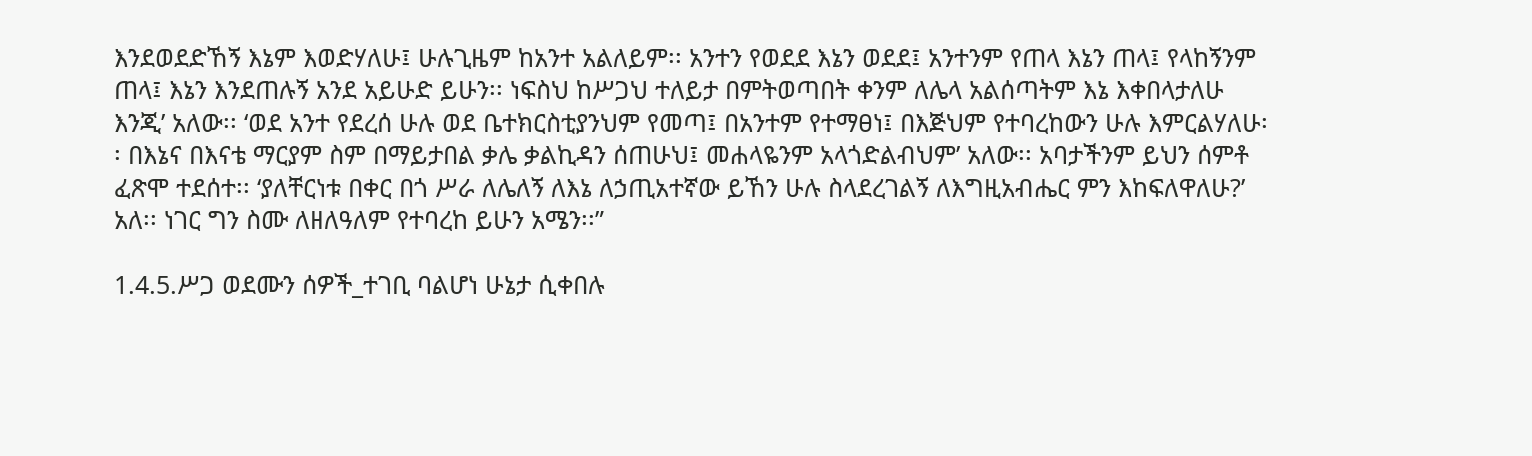እንደወደድኸኝ እኔም እወድሃለሁ፤ ሁሉጊዜም ከአንተ አልለይም፡፡ አንተን የወደደ እኔን ወደደ፤ አንተንም የጠላ እኔን ጠላ፤ የላከኝንም ጠላ፤ እኔን እንደጠሉኝ አንደ አይሁድ ይሁን፡፡ ነፍስህ ከሥጋህ ተለይታ በምትወጣበት ቀንም ለሌላ አልሰጣትም እኔ እቀበላታለሁ እንጂ’ አለው፡፡ ‘ወደ አንተ የደረሰ ሁሉ ወደ ቤተክርስቲያንህም የመጣ፤ በአንተም የተማፀነ፤ በእጅህም የተባረከውን ሁሉ እምርልሃለሁ፡፡ በእኔና በእናቴ ማርያም ስም በማይታበል ቃሌ ቃልኪዳን ሰጠሁህ፤ መሐላዬንም አላጎድልብህም’ አለው፡፡ አባታችንም ይህን ሰምቶ ፈጽሞ ተደሰተ፡፡ ‘ያለቸርነቱ በቀር በጎ ሥራ ለሌለኝ ለእኔ ለኃጢአተኛው ይኸን ሁሉ ስላደረገልኝ ለእግዚአብሔር ምን እከፍለዋለሁ?’ አለ፡፡ ነገር ግን ስሙ ለዘለዓለም የተባረከ ይሁን አሜን፡፡”

1.4.5.ሥጋ ወደሙን ሰዎች_ተገቢ ባልሆነ ሁኔታ ሲቀበሉ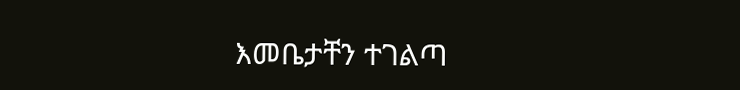እመቤታቸን ተገልጣ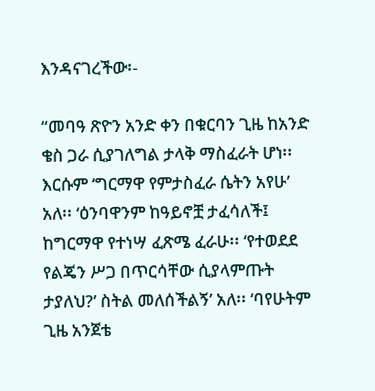እንዳናገረችው፡-

“መባዓ ጽዮን አንድ ቀን በቁርባን ጊዜ ከአንድ ቄስ ጋራ ሲያገለግል ታላቅ ማስፈራት ሆነ፡፡ እርሱም ‘ግርማዋ የምታስፈራ ሴትን አየሁ’ አለ፡፡ ‘ዕንባዋንም ከዓይኖቿ ታፈሳለች፤ ከግርማዋ የተነሣ ፈጽሜ ፈራሁ፡፡ ‘የተወደደ የልጄን ሥጋ በጥርሳቸው ሲያላምጡት ታያለህ?’ ስትል መለሰችልኝ’ አለ፡፡ ‘ባየሁትም ጊዜ አንጀቴ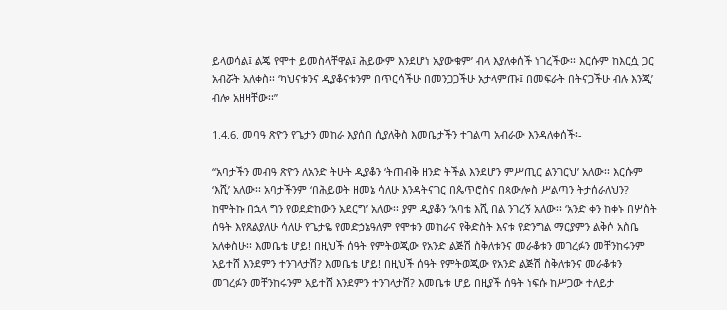ይላወሳል፤ ልጄ የሞተ ይመስላቸዋል፤ ሕይውም እንደሆነ አያውቁም’ ብላ እያለቀሰች ነገረችው፡፡ እርሱም ከእርሷ ጋር አብሯት አለቀስ፡፡ ‘ካህናቱንና ዲያቆናቱንም በጥርሳችሁ በመንጋጋችሁ አታላምጡ፤ በመፍራት በትናጋችሁ ብሉ እንጂ’ ብሎ አዘዛቸው፡፡”

1.4.6. መባዓ ጽዮን የጌታን መከራ እያሰበ ሲያለቅስ እመቤታችን ተገልጣ አብራው እንዳለቀሰች፡-

“አባታችን መብዓ ጽዮን ለአንድ ትሁት ዲያቆን ‘ትጠብቅ ዘንድ ትችል እንደሆን ምሥጢር ልንገርህ’ አለው፡፡ እርሱም ‘እሺ’ አለው፡፡ አባታችንም ‘በሕይወት ዘመኔ ሳለሁ እንዳትናገር በጴጥሮስና በጳውሎስ ሥልጣን ትታሰራለህን? ከሞትኩ በኋላ ግን የወደድከውን አደርግ’ አለው፡፡ ያም ዲያቆን ‘አባቴ እሺ በል ንገረኝ አለው፡፡ ‘አንድ ቀን ከቀኑ በሦስት ሰዓት እየጸልያለሁ ሳለሁ የጌታዬ የመድኃኔዓለም የሞቱን መከራና የቅድስት እናቱ የድንግል ማርያምን ልቅሶ አስቤ አለቀስሁ፡፡ እመቤቴ ሆይ! በዚህች ሰዓት የምትወጂው የአንድ ልጅሽ ስቅለቱንና መራቆቱን መገረፉን መቸንከሩንም አይተሸ እንደምን ተንገላታሽ? እመቤቴ ሆይ! በዚህች ሰዓት የምትወጂው የአንድ ልጅሽ ስቅለቱንና መራቆቱን መገረፉን መቸንከሩንም አይተሸ እንደምን ተንገላታሽ? እመቤቱ ሆይ በዚያች ሰዓት ነፍሱ ከሥጋው ተለይታ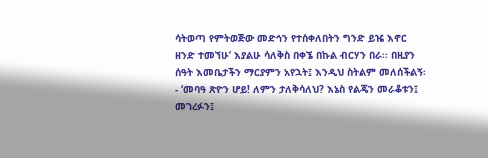ሳትወጣ የምትወጅው መድኅን የተሰቀለበትን ግንድ ይዤ እኖር ዘንድ ተመኘሁ’ እያልሁ ሳለቅስ በቀኜ በኩል ብርሃን በራ፡፡ በዚያን ሰዓት እመቤታችን ማርያምን አየኋት፤ እንዲህ ስትልም መለሰችልኝ፡- ‘መባዓ ጽዮን ሆይ! ለምን ታለቅሳለህ? እኔስ የልጄን መራቆቱን፤ መገረፉን፤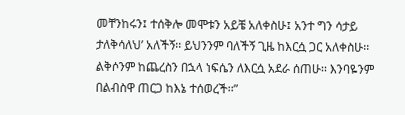መቸንከሩን፤ ተሰቅሎ መሞቱን አይቼ አለቀስሁ፤ አንተ ግን ሳታይ ታለቅሳለህ’ አለችኝ፡፡ ይህንንም ባለችኝ ጊዜ ከእርሷ ጋር አለቀስሁ፡፡ ልቅሶንም ከጨረስን በኋላ ነፍሴን ለእርሷ አደራ ሰጠሁ፡፡ እንባዬንም በልብስዋ ጠርጋ ከእኔ ተሰወረች፡፡”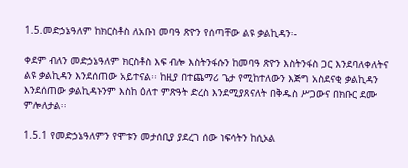1.5.መድኃኔዓለም ከክርስቶስ ለአቡነ መባዓ ጽዮን የሰጣቸው ልዩ ቃልኪዳን፡-

ቀደም ብለን መድኃኔዓለም ክርስቶስ እፍ ብሎ እስትንፋሱን ከመባዓ ጽዮን እስትንፋስ ጋር እንደባለቀለትና ልዩ ቃልኪዳን እንደሰጠው አይተናል፡፡ ከዚያ በተጨማሪ ጌታ የሚከተለውን እጅግ አስደናቂ ቃልኪዳን እንደሰጠው ቃልኪዳኑንም እስከ ዕለተ ምጽዓት ድረስ እንደሚያጸናለት በቅዱስ ሥጋውና በክቡር ደሙ ምሎለታል፡፡

1.5.1 የመድኃኔዓለምን የሞቱን መታሰቢያ ያደረገ ሰው ነፍሳትን ከሲኦል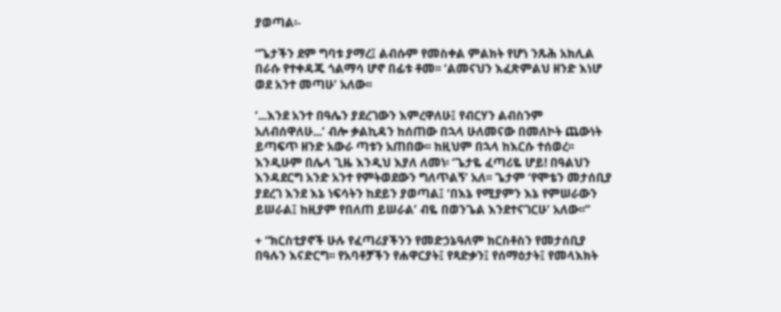ያወጣል፡-

“ጌታችን ደም ግባቱ ያማረ፤ ልብሱም የመስቀል ምልክት የሆነ ንጹሕ አክሊል በራሱ የተቀዳጁ ጎልማሳ ሆኖ በፊቱ ቶመ፡፡ ‘ልመናህን እፈጽምልህ ዘንድ እነሆ ወደ አንተ መጣሁ’ አለው፡፡

‘...እንደ አንተ በዓሌን ያደረገውን እምረዋለሁ፤ የብርሃን ልብስንም አለብሰዋለሁ...’ ብሎ ቃልኪዳን ከሰጠው በኋላ ሁለመናው በመለኮት ጨውነት ይጣፍጥ ዘንድ አውራ ጣቱን አጠበው፡፡ ከዚህም በኋላ ከእርሱ ተሰወረ፡፡ እንዲሁም በሌላ ጊዜ እንዲህ እያለ ለመነ፡ ‘ጌታዬ ፈጣሪዬ ሆይ! በዓልህን እንዳደርግ አንድ አንተ የምትወደውን ግለጥልኝ’ አለ፡፡ ጌታም ‘የሞቴን መታሰቢያ ያደረገ እንደ እኔ ነፍሳትን ከደይን ያወጣል፤ ‘በእኔ የሚያምን እኔ የምሠራውን ይሠራል፤ ከዚያም የበለጠ ይሠራል’ ብዬ በወንጌል እንደተናገርሁ’ አለው፡፡”

+ “ክርስቲያኖች ሁሉ የፈጣሪያችንን የመድኃኔዓለም ክርስቶስን የመታሰቢያ በዓሉን እናድርግ፡፡ የአባቶቻችን የሐዋርያት፤ የጻድቃን፤ የሰማዕታት፤ የመላእክት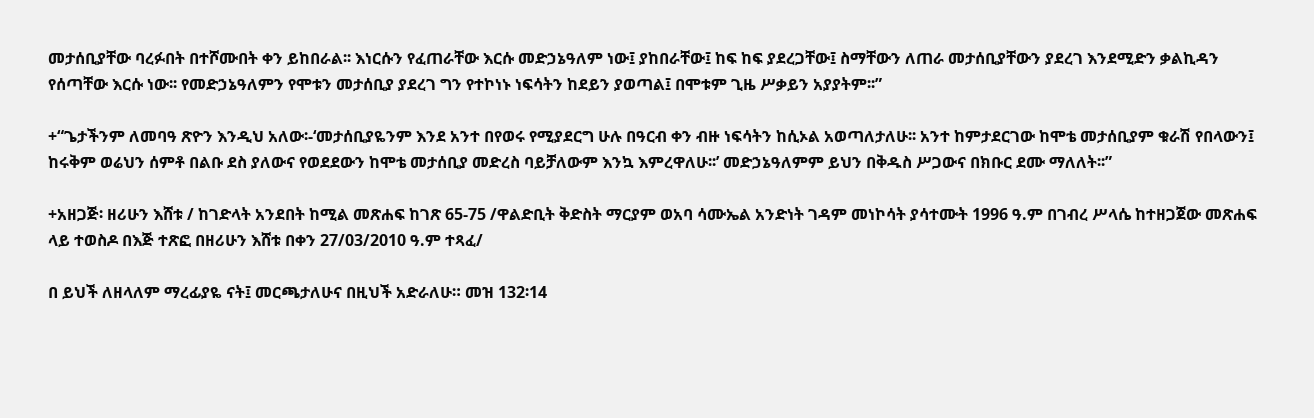መታሰቢያቸው ባረፉበት በተሾሙበት ቀን ይከበራል፡፡ እነርሱን የፈጠራቸው እርሱ መድኃኔዓለም ነው፤ ያከበራቸው፤ ከፍ ከፍ ያደረጋቸው፤ ስማቸውን ለጠራ መታሰቢያቸውን ያደረገ እንደሚድን ቃልኪዳን የሰጣቸው እርሱ ነው፡፡ የመድኃኔዓለምን የሞቱን መታሰቢያ ያደረገ ግን የተኮነኑ ነፍሳትን ከደይን ያወጣል፤ በሞቱም ጊዜ ሥቃይን አያያትም፡፡”

+“ጌታችንም ለመባዓ ጽዮን እንዲህ አለው፡-‘መታሰቢያዬንም እንደ አንተ በየወሩ የሚያደርግ ሁሉ በዓርብ ቀን ብዙ ነፍሳትን ከሲኦል አወጣለታለሁ፡፡ አንተ ከምታደርገው ከሞቴ መታሰቢያም ቁራሽ የበላውን፤ ከሩቅም ወሬህን ሰምቶ በልቡ ደስ ያለውና የወደደውን ከሞቴ መታሰቢያ መድረስ ባይቻለውም እንኳ እምረዋለሁ፡፡’ መድኃኔዓለምም ይህን በቅዱስ ሥጋውና በክቡር ደሙ ማለለት፡፡”

+አዘጋጅ፡ ዘሪሁን እሸቱ / ከገድላት አንደበት ከሚል መጽሐፍ ከገጽ 65-75 /ዋልድቢት ቅድስት ማርያም ወአባ ሳሙኤል አንድነት ገዳም መነኮሳት ያሳተሙት 1996 ዓ.ም በገብረ ሥላሴ ከተዘጋጀው መጽሐፍ ላይ ተወስዶ በእጅ ተጽፎ በዘሪሁን እሸቱ በቀን 27/03/2010 ዓ.ም ተጻፈ/

በ ይህች ለዘላለም ማረፊያዬ ናት፤ መርጫታለሁና በዚህች አድራለሁ። መዝ 132፡14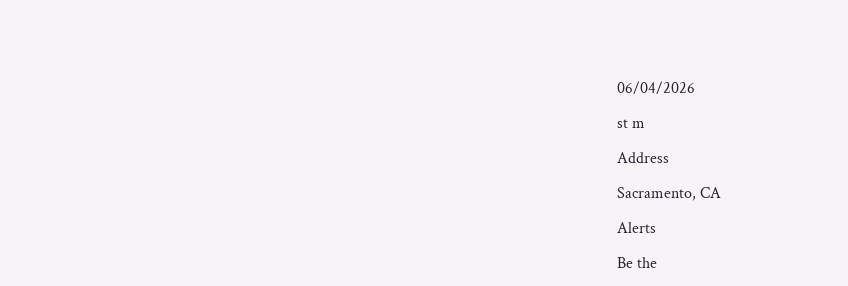06/04/2026

st m

Address

Sacramento, CA

Alerts

Be the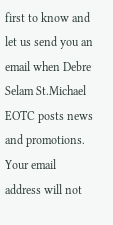first to know and let us send you an email when Debre Selam St.Michael EOTC posts news and promotions. Your email address will not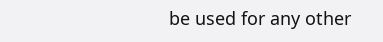be used for any other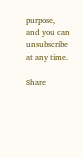purpose, and you can unsubscribe at any time.

Share